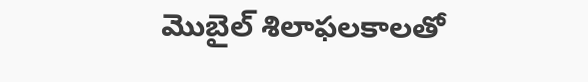మొబైల్ శిలాఫలకాలతో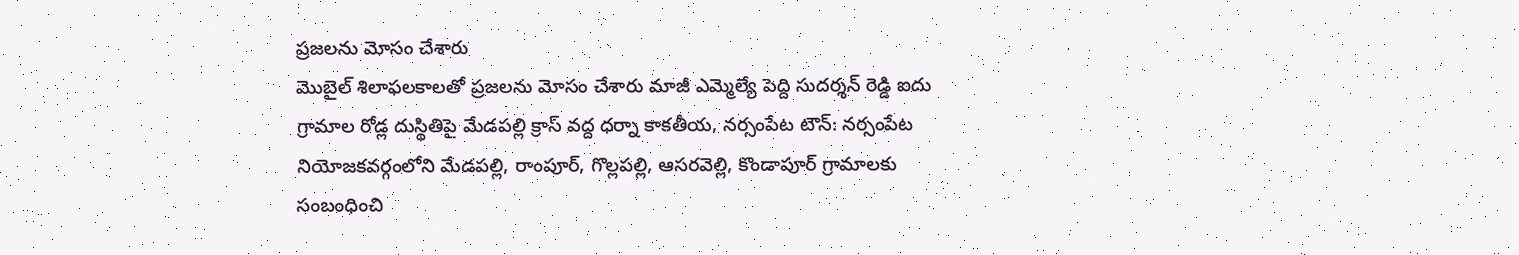ప్రజలను మోసం చేశారు
మొబైల్ శిలాఫలకాలతో ప్రజలను మోసం చేశారు మాజీ ఎమ్మెల్యే పెద్ది సుదర్శన్ రెడ్డి ఐదు గ్రామాల రోడ్ల దుస్థితిపై మేడపల్లి క్రాస్ వద్ద ధర్నా కాకతీయ, నర్సంపేట టౌన్: నర్సంపేట నియోజకవర్గంలోని మేడపల్లి, రాంపూర్, గొల్లపల్లి, ఆసరవెల్లి, కొండాపూర్ గ్రామాలకు సంబంధించి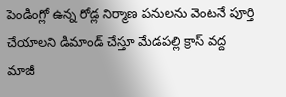పెండింగ్లో ఉన్న రోడ్ల నిర్మాణ పనులను వెంటనే పూర్తి చేయాలని డిమాండ్ చేస్తూ మేడపల్లి క్రాస్ వద్ద మాజీ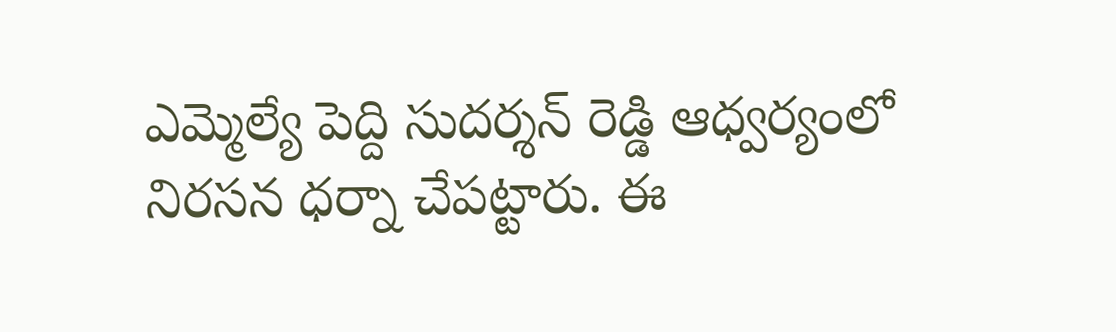ఎమ్మెల్యే పెద్ది సుదర్శన్ రెడ్డి ఆధ్వర్యంలో నిరసన ధర్నా చేపట్టారు. ఈ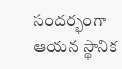సందర్భంగా ఆయన స్థానిక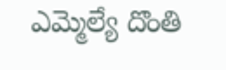ఎమ్మెల్యే దొంతి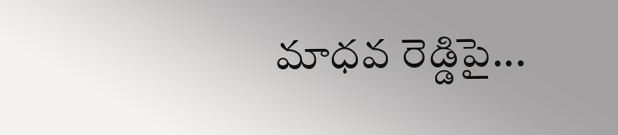మాధవ రెడ్డిపై...